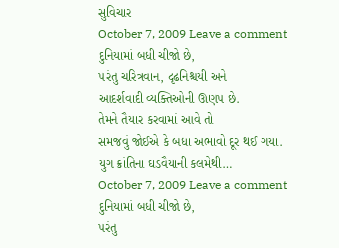સુવિચાર
October 7, 2009 Leave a comment
દુનિયામાં બધી ચીજો છે,
૫રંતુ ચરિત્રવાન, દૃઢનિશ્ચયી અને
આદર્શવાદી વ્યક્તિઓની ઊણ૫ છે.
તેમને તૈયાર કરવામાં આવે તો
સમજવું જોઈએ કે બધા અભાવો દૂર થઈ ગયા.
યુગ ક્રાંતિના ઘડવૈયાની કલમેથી…
October 7, 2009 Leave a comment
દુનિયામાં બધી ચીજો છે,
૫રંતુ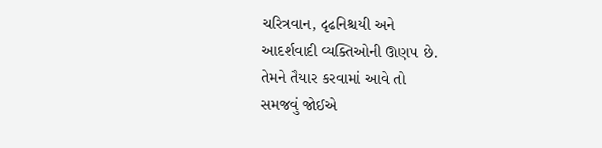ચરિત્રવાન, દૃઢનિશ્ચયી અને
આદર્શવાદી વ્યક્તિઓની ઊણ૫ છે.
તેમને તૈયાર કરવામાં આવે તો
સમજવું જોઈએ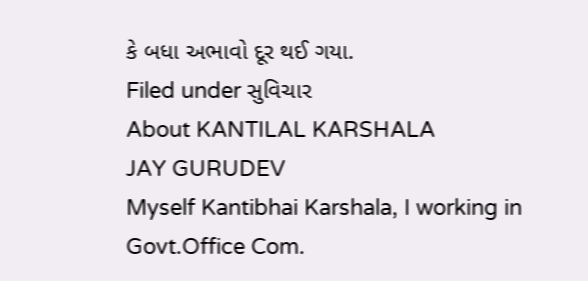કે બધા અભાવો દૂર થઈ ગયા.
Filed under સુવિચાર
About KANTILAL KARSHALA
JAY GURUDEV
Myself Kantibhai Karshala, I working in Govt.Office Com.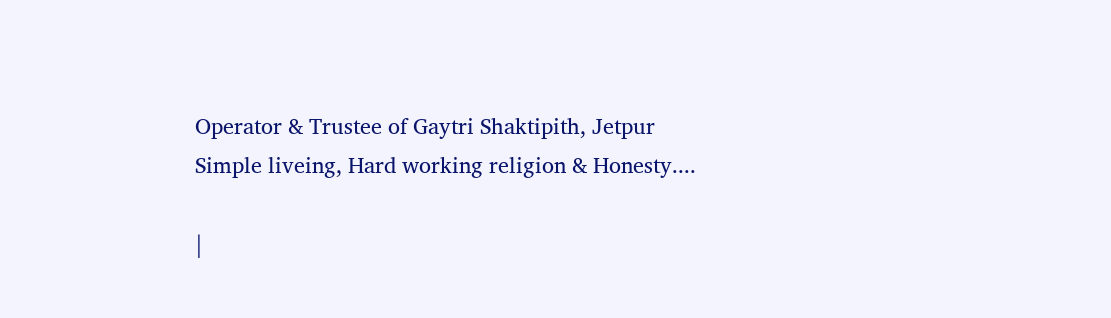Operator & Trustee of Gaytri Shaktipith, Jetpur
Simple liveing, Hard working religion & Honesty....

|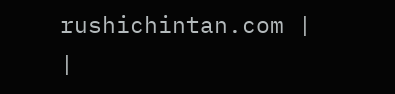rushichintan.com |
|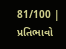81/100 |
પ્રતિભાવો